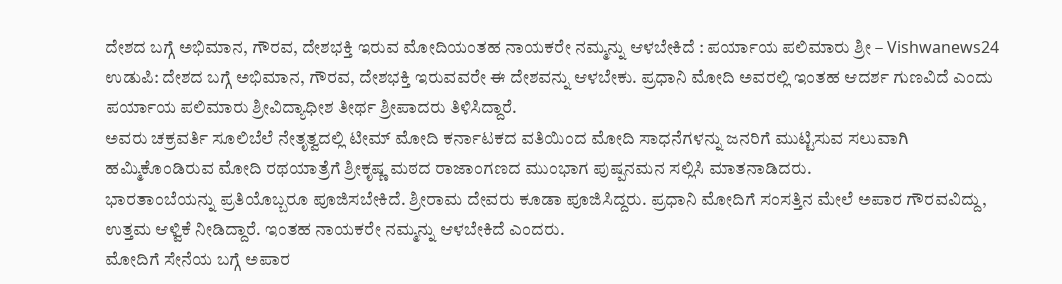ದೇಶದ ಬಗ್ಗೆ ಅಭಿಮಾನ, ಗೌರವ, ದೇಶಭಕ್ತಿ ಇರುವ ಮೋದಿಯಂತಹ ನಾಯಕರೇ ನಮ್ಮನ್ನು ಆಳಬೇಕಿದೆ : ಪರ್ಯಾಯ ಪಲಿಮಾರು ಶ್ರೀ – Vishwanews24
ಉಡುಪಿ: ದೇಶದ ಬಗ್ಗೆ ಅಭಿಮಾನ, ಗೌರವ, ದೇಶಭಕ್ತಿ ಇರುವವರೇ ಈ ದೇಶವನ್ನು ಆಳಬೇಕು. ಪ್ರಧಾನಿ ಮೋದಿ ಅವರಲ್ಲಿ ಇಂತಹ ಆದರ್ಶ ಗುಣವಿದೆ ಎಂದು ಪರ್ಯಾಯ ಪಲಿಮಾರು ಶ್ರೀವಿದ್ಯಾಧೀಶ ತೀರ್ಥ ಶ್ರೀಪಾದರು ತಿಳಿಸಿದ್ದಾರೆ.
ಅವರು ಚಕ್ರವರ್ತಿ ಸೂಲಿಬೆಲೆ ನೇತೃತ್ವದಲ್ಲಿ ಟೀಮ್ ಮೋದಿ ಕರ್ನಾಟಕದ ವತಿಯಿಂದ ಮೋದಿ ಸಾಧನೆಗಳನ್ನು ಜನರಿಗೆ ಮುಟ್ಟಿಸುವ ಸಲುವಾಗಿ ಹಮ್ಮಿಕೊಂಡಿರುವ ಮೋದಿ ರಥಯಾತ್ರೆಗೆ ಶ್ರೀಕೃಷ್ಣ ಮಠದ ರಾಜಾಂಗಣದ ಮುಂಭಾಗ ಪುಷ್ಪನಮನ ಸಲ್ಲಿಸಿ ಮಾತನಾಡಿದರು.
ಭಾರತಾಂಬೆಯನ್ನು ಪ್ರತಿಯೊಬ್ಬರೂ ಪೂಜಿಸಬೇಕಿದೆ. ಶ್ರೀರಾಮ ದೇವರು ಕೂಡಾ ಪೂಜಿಸಿದ್ದರು. ಪ್ರಧಾನಿ ಮೋದಿಗೆ ಸಂಸತ್ತಿನ ಮೇಲೆ ಅಪಾರ ಗೌರವವಿದ್ದು, ಉತ್ತಮ ಆಳ್ವಿಕೆ ನೀಡಿದ್ದಾರೆ. ಇಂತಹ ನಾಯಕರೇ ನಮ್ಮನ್ನು ಆಳಬೇಕಿದೆ ಎಂದರು.
ಮೋದಿಗೆ ಸೇನೆಯ ಬಗ್ಗೆ ಅಪಾರ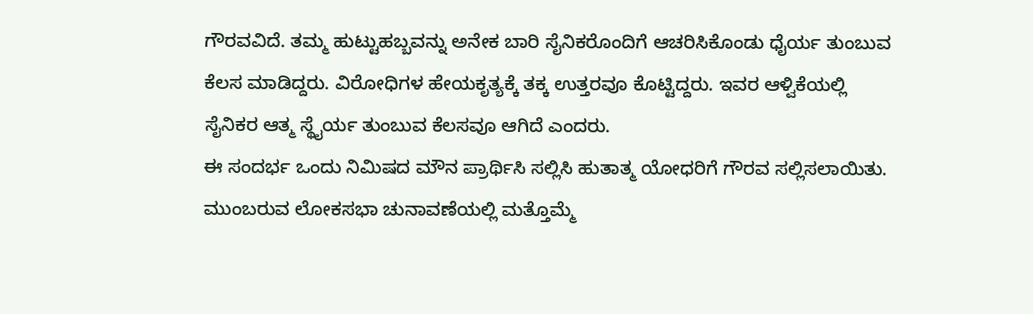ಗೌರವವಿದೆ. ತಮ್ಮ ಹುಟ್ಟುಹಬ್ಬವನ್ನು ಅನೇಕ ಬಾರಿ ಸೈನಿಕರೊಂದಿಗೆ ಆಚರಿಸಿಕೊಂಡು ಧೈರ್ಯ ತುಂಬುವ ಕೆಲಸ ಮಾಡಿದ್ದರು. ವಿರೋಧಿಗಳ ಹೇಯಕೃತ್ಯಕ್ಕೆ ತಕ್ಕ ಉತ್ತರವೂ ಕೊಟ್ಟಿದ್ದರು. ಇವರ ಆಳ್ವಿಕೆಯಲ್ಲಿ ಸೈನಿಕರ ಆತ್ಮ ಸ್ಥೈರ್ಯ ತುಂಬುವ ಕೆಲಸವೂ ಆಗಿದೆ ಎಂದರು.
ಈ ಸಂದರ್ಭ ಒಂದು ನಿಮಿಷದ ಮೌನ ಪ್ರಾರ್ಥಿಸಿ ಸಲ್ಲಿಸಿ ಹುತಾತ್ಮ ಯೋಧರಿಗೆ ಗೌರವ ಸಲ್ಲಿಸಲಾಯಿತು.
ಮುಂಬರುವ ಲೋಕಸಭಾ ಚುನಾವಣೆಯಲ್ಲಿ ಮತ್ತೊಮ್ಮೆ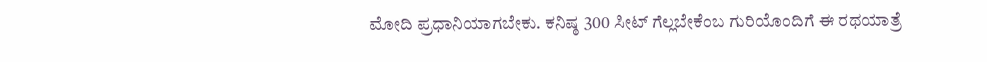ಮೋದಿ ಪ್ರಧಾನಿಯಾಗಬೇಕು. ಕನಿಷ್ಠ 300 ಸೀಟ್ ಗೆಲ್ಲಬೇಕೆಂಬ ಗುರಿಯೊಂದಿಗೆ ಈ ರಥಯಾತ್ರೆ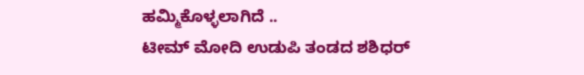ಹಮ್ಮಿಕೊಳ್ಳಲಾಗಿದೆ ..
ಟೀಮ್ ಮೋದಿ ಉಡುಪಿ ತಂಡದ ಶಶಿಧರ್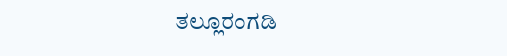ತಲ್ಲೂರಂಗಡಿ